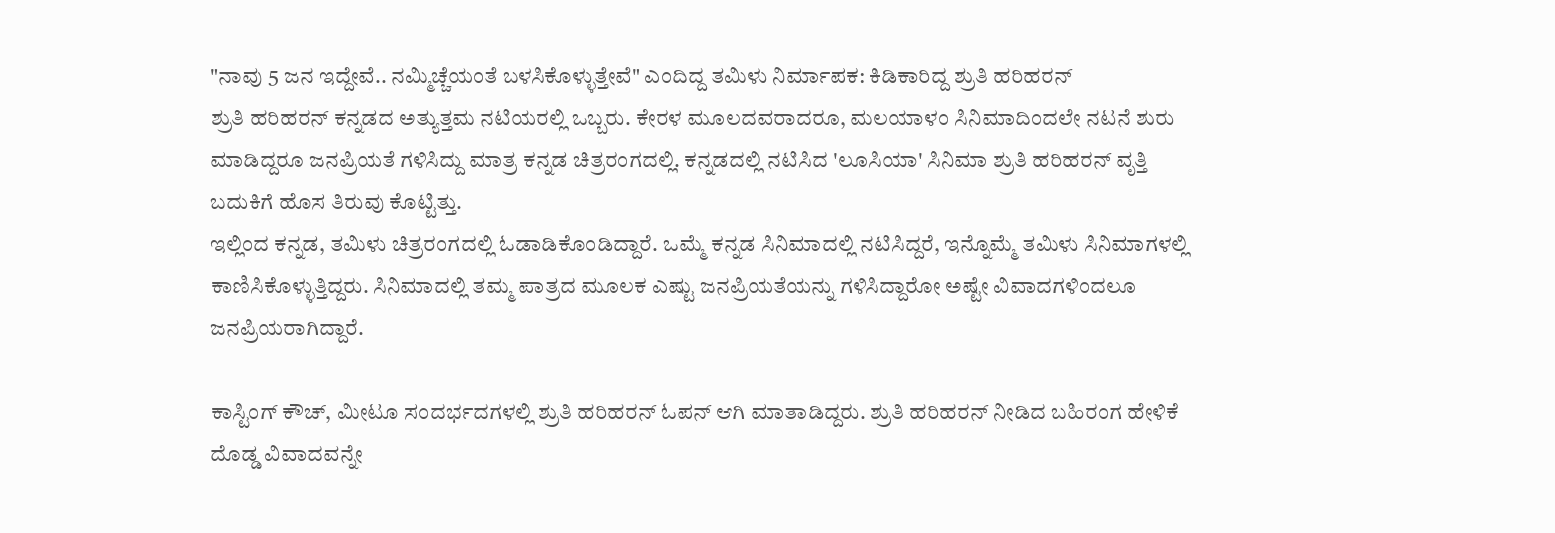"ನಾವು 5 ಜನ ಇದ್ದೇವೆ.. ನಮ್ಮಿಚ್ಚೆಯಂತೆ ಬಳಸಿಕೊಳ್ಳುತ್ತೇವೆ" ಎಂದಿದ್ದ ತಮಿಳು ನಿರ್ಮಾಪಕ: ಕಿಡಿಕಾರಿದ್ದ ಶ್ರುತಿ ಹರಿಹರನ್
ಶ್ರುತಿ ಹರಿಹರನ್ ಕನ್ನಡದ ಅತ್ಯುತ್ತಮ ನಟಿಯರಲ್ಲಿ ಒಬ್ಬರು. ಕೇರಳ ಮೂಲದವರಾದರೂ, ಮಲಯಾಳಂ ಸಿನಿಮಾದಿಂದಲೇ ನಟನೆ ಶುರು ಮಾಡಿದ್ದರೂ ಜನಪ್ರಿಯತೆ ಗಳಿಸಿದ್ದು ಮಾತ್ರ ಕನ್ನಡ ಚಿತ್ರರಂಗದಲ್ಲಿ. ಕನ್ನಡದಲ್ಲಿ ನಟಿಸಿದ 'ಲೂಸಿಯಾ' ಸಿನಿಮಾ ಶ್ರುತಿ ಹರಿಹರನ್ ವೃತ್ತಿ ಬದುಕಿಗೆ ಹೊಸ ತಿರುವು ಕೊಟ್ಟಿತ್ತು.
ಇಲ್ಲಿಂದ ಕನ್ನಡ, ತಮಿಳು ಚಿತ್ರರಂಗದಲ್ಲಿ ಓಡಾಡಿಕೊಂಡಿದ್ದಾರೆ. ಒಮ್ಮೆ ಕನ್ನಡ ಸಿನಿಮಾದಲ್ಲಿ ನಟಿಸಿದ್ದರೆ, ಇನ್ನೊಮ್ಮೆ ತಮಿಳು ಸಿನಿಮಾಗಳಲ್ಲಿ ಕಾಣಿಸಿಕೊಳ್ಳುತ್ತಿದ್ದರು. ಸಿನಿಮಾದಲ್ಲಿ ತಮ್ಮ ಪಾತ್ರದ ಮೂಲಕ ಎಷ್ಟು ಜನಪ್ರಿಯತೆಯನ್ನು ಗಳಿಸಿದ್ದಾರೋ ಅಷ್ಟೇ ವಿವಾದಗಳಿಂದಲೂ ಜನಪ್ರಿಯರಾಗಿದ್ದಾರೆ.

ಕಾಸ್ಟಿಂಗ್ ಕೌಚ್, ಮೀಟೂ ಸಂದರ್ಭದಗಳಲ್ಲಿ ಶ್ರುತಿ ಹರಿಹರನ್ ಓಪನ್ ಆಗಿ ಮಾತಾಡಿದ್ದರು. ಶ್ರುತಿ ಹರಿಹರನ್ ನೀಡಿದ ಬಹಿರಂಗ ಹೇಳಿಕೆ ದೊಡ್ಡ ವಿವಾದವನ್ನೇ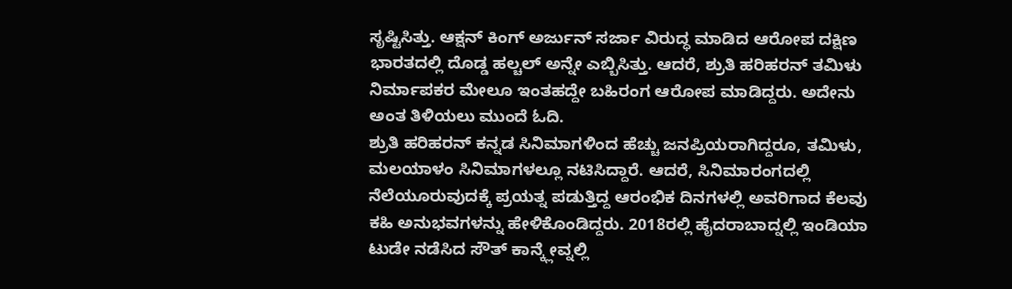ಸೃಷ್ಟಿಸಿತ್ತು. ಆಕ್ಷನ್ ಕಿಂಗ್ ಅರ್ಜುನ್ ಸರ್ಜಾ ವಿರುದ್ಧ ಮಾಡಿದ ಆರೋಪ ದಕ್ಷಿಣ ಭಾರತದಲ್ಲಿ ದೊಡ್ಡ ಹಲ್ಚಲ್ ಅನ್ನೇ ಎಬ್ಬಿಸಿತ್ತು. ಆದರೆ, ಶ್ರುತಿ ಹರಿಹರನ್ ತಮಿಳು ನಿರ್ಮಾಪಕರ ಮೇಲೂ ಇಂತಹದ್ದೇ ಬಹಿರಂಗ ಆರೋಪ ಮಾಡಿದ್ದರು. ಅದೇನು ಅಂತ ತಿಳಿಯಲು ಮುಂದೆ ಓದಿ.
ಶ್ರುತಿ ಹರಿಹರನ್ ಕನ್ನಡ ಸಿನಿಮಾಗಳಿಂದ ಹೆಚ್ಚು ಜನಪ್ರಿಯರಾಗಿದ್ದರೂ, ತಮಿಳು, ಮಲಯಾಳಂ ಸಿನಿಮಾಗಳಲ್ಲೂ ನಟಿಸಿದ್ದಾರೆ. ಆದರೆ, ಸಿನಿಮಾರಂಗದಲ್ಲಿ ನೆಲೆಯೂರುವುದಕ್ಕೆ ಪ್ರಯತ್ನ ಪಡುತ್ತಿದ್ದ ಆರಂಭಿಕ ದಿನಗಳಲ್ಲಿ ಅವರಿಗಾದ ಕೆಲವು ಕಹಿ ಅನುಭವಗಳನ್ನು ಹೇಳಿಕೊಂಡಿದ್ದರು. 2018ರಲ್ಲಿ ಹೈದರಾಬಾದ್ನಲ್ಲಿ ಇಂಡಿಯಾ ಟುಡೇ ನಡೆಸಿದ ಸೌತ್ ಕಾನ್ಕ್ಲೇವ್ನಲ್ಲಿ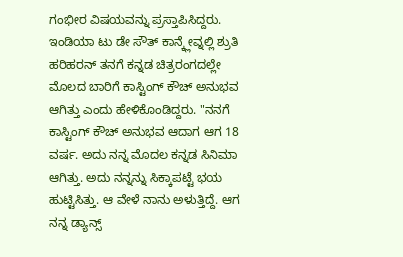ಗಂಭೀರ ವಿಷಯವನ್ನು ಪ್ರಸ್ತಾಪಿಸಿದ್ದರು.
ಇಂಡಿಯಾ ಟು ಡೇ ಸೌತ್ ಕಾನ್ಕ್ಲೇವ್ನಲ್ಲಿ ಶ್ರುತಿ ಹರಿಹರನ್ ತನಗೆ ಕನ್ನಡ ಚಿತ್ರರಂಗದಲ್ಲೇ ಮೊಲದ ಬಾರಿಗೆ ಕಾಸ್ಟಿಂಗ್ ಕೌಚ್ ಅನುಭವ ಆಗಿತ್ತು ಎಂದು ಹೇಳಿಕೊಂಡಿದ್ದರು. "ನನಗೆ ಕಾಸ್ಟಿಂಗ್ ಕೌಚ್ ಅನುಭವ ಆದಾಗ ಆಗ 18 ವರ್ಷ. ಅದು ನನ್ನ ಮೊದಲ ಕನ್ನಡ ಸಿನಿಮಾ ಆಗಿತ್ತು. ಅದು ನನ್ನನ್ನು ಸಿಕ್ಕಾಪಟ್ಟೆ ಭಯ ಹುಟ್ಟಿಸಿತ್ತು. ಆ ವೇಳೆ ನಾನು ಅಳುತ್ತಿದ್ದೆ. ಆಗ ನನ್ನ ಡ್ಯಾನ್ಸ್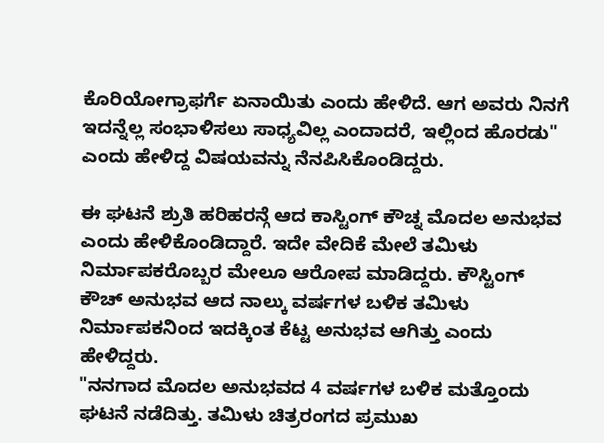ಕೊರಿಯೋಗ್ರಾಫರ್ಗೆ ಏನಾಯಿತು ಎಂದು ಹೇಳಿದೆ. ಆಗ ಅವರು ನಿನಗೆ ಇದನ್ನೆಲ್ಲ ಸಂಭಾಳಿಸಲು ಸಾಧ್ಯವಿಲ್ಲ ಎಂದಾದರೆ, ಇಲ್ಲಿಂದ ಹೊರಡು" ಎಂದು ಹೇಳಿದ್ದ ವಿಷಯವನ್ನು ನೆನಪಿಸಿಕೊಂಡಿದ್ದರು.

ಈ ಘಟನೆ ಶ್ರುತಿ ಹರಿಹರನ್ಗೆ ಆದ ಕಾಸ್ಟಿಂಗ್ ಕೌಚ್ನ ಮೊದಲ ಅನುಭವ ಎಂದು ಹೇಳಿಕೊಂಡಿದ್ದಾರೆ. ಇದೇ ವೇದಿಕೆ ಮೇಲೆ ತಮಿಳು ನಿರ್ಮಾಪಕರೊಬ್ಬರ ಮೇಲೂ ಆರೋಪ ಮಾಡಿದ್ದರು. ಕೌಸ್ಟಿಂಗ್ ಕೌಚ್ ಅನುಭವ ಆದ ನಾಲ್ಕು ವರ್ಷಗಳ ಬಳಿಕ ತಮಿಳು ನಿರ್ಮಾಪಕನಿಂದ ಇದಕ್ಕಿಂತ ಕೆಟ್ಟ ಅನುಭವ ಆಗಿತ್ತು ಎಂದು ಹೇಳಿದ್ದರು.
"ನನಗಾದ ಮೊದಲ ಅನುಭವದ 4 ವರ್ಷಗಳ ಬಳಿಕ ಮತ್ತೊಂದು ಘಟನೆ ನಡೆದಿತ್ತು. ತಮಿಳು ಚಿತ್ರರಂಗದ ಪ್ರಮುಖ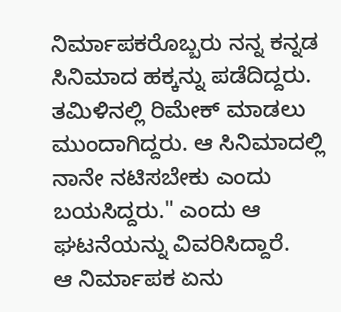ನಿರ್ಮಾಪಕರೊಬ್ಬರು ನನ್ನ ಕನ್ನಡ ಸಿನಿಮಾದ ಹಕ್ಕನ್ನು ಪಡೆದಿದ್ದರು. ತಮಿಳಿನಲ್ಲಿ ರಿಮೇಕ್ ಮಾಡಲು ಮುಂದಾಗಿದ್ದರು. ಆ ಸಿನಿಮಾದಲ್ಲಿ ನಾನೇ ನಟಿಸಬೇಕು ಎಂದು ಬಯಸಿದ್ದರು." ಎಂದು ಆ ಘಟನೆಯನ್ನು ವಿವರಿಸಿದ್ದಾರೆ.
ಆ ನಿರ್ಮಾಪಕ ಏನು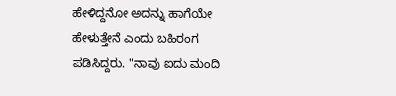ಹೇಳಿದ್ದನೋ ಅದನ್ನು ಹಾಗೆಯೇ ಹೇಳುತ್ತೇನೆ ಎಂದು ಬಹಿರಂಗ ಪಡಿಸಿದ್ದರು. "ನಾವು ಐದು ಮಂದಿ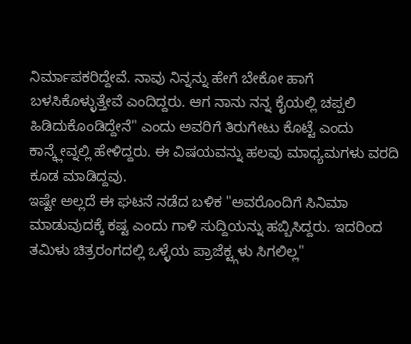ನಿರ್ಮಾಪಕರಿದ್ದೇವೆ. ನಾವು ನಿನ್ನನ್ನು ಹೇಗೆ ಬೇಕೋ ಹಾಗೆ ಬಳಸಿಕೊಳ್ಳುತ್ತೇವೆ ಎಂದಿದ್ದರು. ಆಗ ನಾನು ನನ್ನ ಕೈಯಲ್ಲಿ ಚಪ್ಪಲಿ ಹಿಡಿದುಕೊಂಡಿದ್ದೇನೆ" ಎಂದು ಅವರಿಗೆ ತಿರುಗೇಟು ಕೊಟ್ಟೆ ಎಂದು ಕಾನ್ಕ್ಲೇವ್ನಲ್ಲಿ ಹೇಳಿದ್ದರು. ಈ ವಿಷಯವನ್ನು ಹಲವು ಮಾಧ್ಯಮಗಳು ವರದಿ ಕೂಡ ಮಾಡಿದ್ದವು.
ಇಷ್ಟೇ ಅಲ್ಲದೆ ಈ ಘಟನೆ ನಡೆದ ಬಳಿಕ "ಅವರೊಂದಿಗೆ ಸಿನಿಮಾ ಮಾಡುವುದಕ್ಕೆ ಕಷ್ಟ ಎಂದು ಗಾಳಿ ಸುದ್ದಿಯನ್ನು ಹಬ್ಬಿಸಿದ್ದರು. ಇದರಿಂದ ತಮಿಳು ಚಿತ್ರರಂಗದಲ್ಲಿ ಒಳ್ಳೆಯ ಪ್ರಾಜೆಕ್ಟ್ಗಳು ಸಿಗಲಿಲ್ಲ"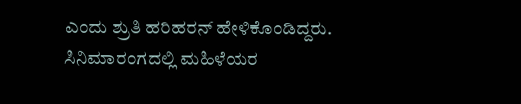ಎಂದು ಶ್ರುತಿ ಹರಿಹರನ್ ಹೇಳಿಕೊಂಡಿದ್ದರು. ಸಿನಿಮಾರಂಗದಲ್ಲಿ ಮಹಿಳೆಯರ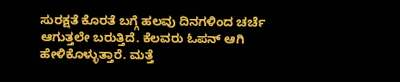ಸುರಕ್ಷತೆ ಕೊರತೆ ಬಗ್ಗೆ ಹಲವು ದಿನಗಳಿಂದ ಚರ್ಚೆ ಆಗುತ್ತಲೇ ಬರುತ್ತಿದೆ. ಕೆಲವರು ಓಪನ್ ಆಗಿ ಹೇಳಿಕೊಳ್ಳುತ್ತಾರೆ. ಮತ್ತೆ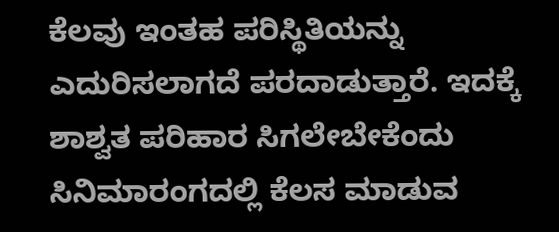ಕೆಲವು ಇಂತಹ ಪರಿಸ್ಥಿತಿಯನ್ನು ಎದುರಿಸಲಾಗದೆ ಪರದಾಡುತ್ತಾರೆ. ಇದಕ್ಕೆ ಶಾಶ್ವತ ಪರಿಹಾರ ಸಿಗಲೇಬೇಕೆಂದು ಸಿನಿಮಾರಂಗದಲ್ಲಿ ಕೆಲಸ ಮಾಡುವ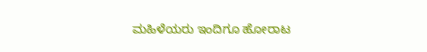ಮಹಿಳೆಯರು ಇಂದಿಗೂ ಹೋರಾಟ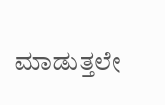ಮಾಡುತ್ತಲೇ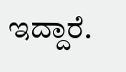ಇದ್ದಾರೆ.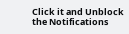Click it and Unblock the Notifications